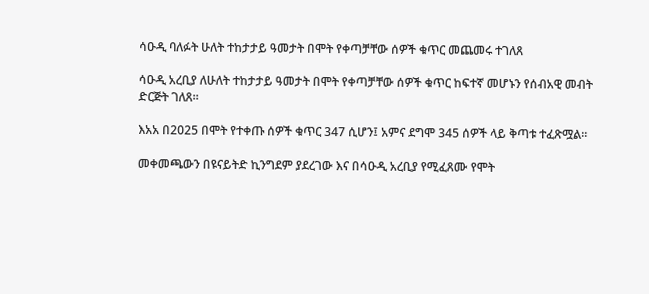ሳዑዲ ባለፉት ሁለት ተከታታይ ዓመታት በሞት የቀጣቻቸው ሰዎች ቁጥር መጨመሩ ተገለጸ

ሳዑዲ አረቢያ ለሁለት ተከታታይ ዓመታት በሞት የቀጣቻቸው ሰዎች ቁጥር ከፍተኛ መሆኑን የሰብአዊ መብት ድርጅት ገለጸ።

እአአ በ2025 በሞት የተቀጡ ሰዎች ቁጥር 347 ሲሆን፤ አምና ደግሞ 345 ሰዎች ላይ ቅጣቱ ተፈጽሟል።

መቀመጫውን በዩናይትድ ኪንግደም ያደረገው እና በሳዑዲ አረቢያ የሚፈጸሙ የሞት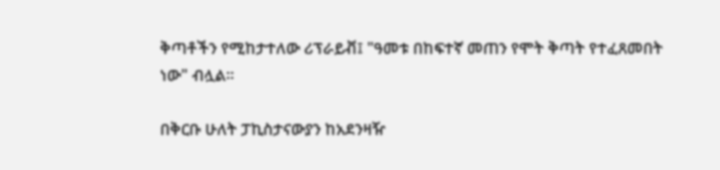ቅጣቶችን የሚከታተለው ሪፕራይቭ፤ "ዓመቱ በከፍተኛ መጠን የሞት ቅጣት የተፈጸመበት ነው" ብሏል።

በቅርቡ ሁለት ፓኪስታናውያን ከአደንዛዥ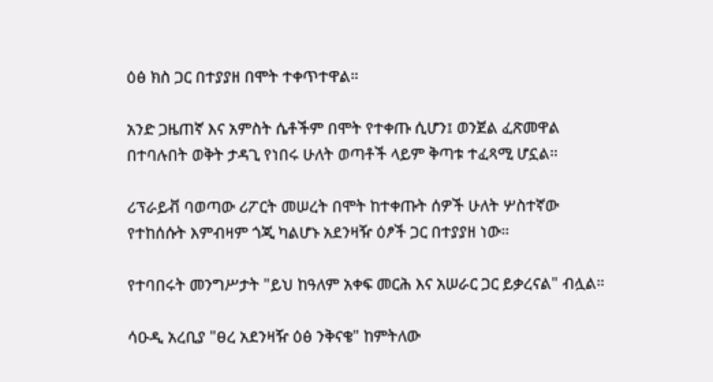ዕፅ ክስ ጋር በተያያዘ በሞት ተቀጥተዋል።

አንድ ጋዜጠኛ እና አምስት ሴቶችም በሞት የተቀጡ ሲሆን፤ ወንጀል ፈጽመዋል በተባሉበት ወቅት ታዳጊ የነበሩ ሁለት ወጣቶች ላይም ቅጣቱ ተፈጻሚ ሆኗል።

ሪፕራይቭ ባወጣው ሪፖርት መሠረት በሞት ከተቀጡት ሰዎች ሁለት ሦስተኛው የተከሰሱት እምብዛም ጎጂ ካልሆኑ አደንዛዥ ዕፆች ጋር በተያያዘ ነው።

የተባበሩት መንግሥታት "ይህ ከዓለም አቀፍ መርሕ እና አሠራር ጋር ይቃረናል" ብሏል።

ሳዑዲ አረቢያ "ፀረ አደንዛዥ ዕፅ ንቅናቄ" ከምትለው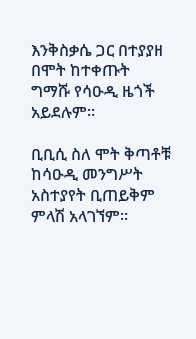እንቅስቃሴ ጋር በተያያዘ በሞት ከተቀጡት ግማሹ የሳዑዲ ዜጎች አይደሉም።

ቢቢሲ ስለ ሞት ቅጣቶቹ ከሳዑዲ መንግሥት አስተያየት ቢጠይቅም ምላሽ አላገኘም።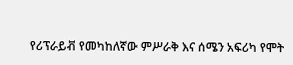የሪፕራይቭ የመካከለኛው ምሥራቅ እና ሰሜን አፍሪካ የሞት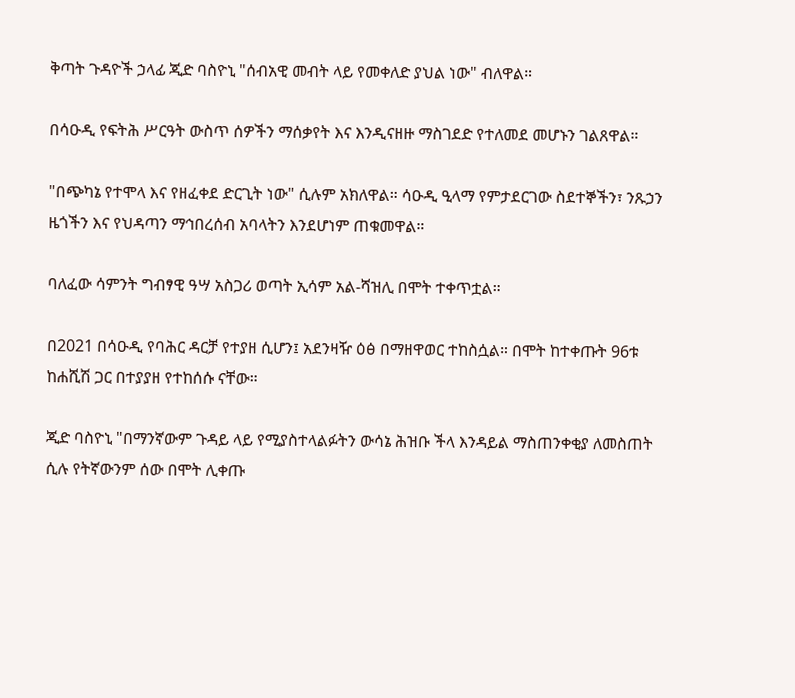ቅጣት ጉዳዮች ኃላፊ ጂድ ባስዮኒ "ሰብአዊ መብት ላይ የመቀለድ ያህል ነው" ብለዋል።

በሳዑዲ የፍትሕ ሥርዓት ውስጥ ሰዎችን ማሰቃየት እና እንዲናዘዙ ማስገደድ የተለመደ መሆኑን ገልጸዋል።

"በጭካኔ የተሞላ እና የዘፈቀደ ድርጊት ነው" ሲሉም አክለዋል። ሳዑዲ ዒላማ የምታደርገው ስደተኞችን፣ ንጹኃን ዜጎችን እና የህዳጣን ማኅበረሰብ አባላትን እንደሆነም ጠቁመዋል።

ባለፈው ሳምንት ግብፃዊ ዓሣ አስጋሪ ወጣት ኢሳም አል-ሻዝሊ በሞት ተቀጥቷል።

በ2021 በሳዑዲ የባሕር ዳርቻ የተያዘ ሲሆን፤ አደንዛዥ ዕፅ በማዘዋወር ተከስሷል። በሞት ከተቀጡት 96ቱ ከሐሺሽ ጋር በተያያዘ የተከሰሱ ናቸው።

ጂድ ባስዮኒ "በማንኛውም ጉዳይ ላይ የሚያስተላልፉትን ውሳኔ ሕዝቡ ችላ እንዳይል ማስጠንቀቂያ ለመስጠት ሲሉ የትኛውንም ሰው በሞት ሊቀጡ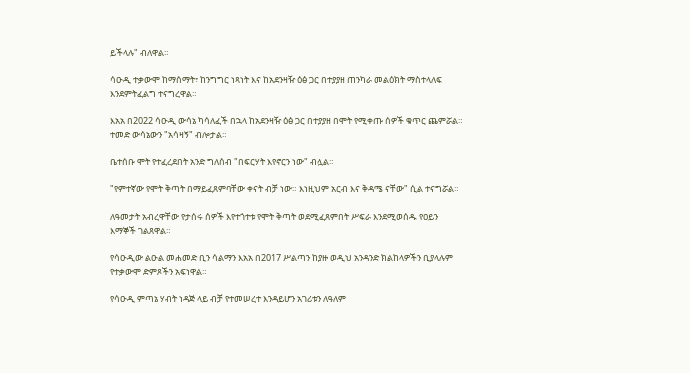ይችላሉ" ብለዋል።

ሳዑዲ ተቃውሞ ከማሰማት፣ ከንግግር ነጻነት እና ከአደንዛዥ ዕፅ ጋር በተያያዘ ጠንካራ መልዕክት ማስተላለፍ እንደምትፈልግ ተናግረዋል።

እአአ በ2022 ሳዑዲ ውሳኔ ካሳለፈች በኋላ ከአደንዛዥ ዕፅ ጋር በተያያዘ በሞት የሚቀጡ ሰዎች ቁጥር ጨምሯል። ተመድ ውሳኔውን "አሳዛኝ" ብሎታል።

ቤተሰቡ ሞት የተፈረደበት አንድ ግለሰብ "በፍርሃት እየኖርን ነው" ብሏል።

"የምተኛው የሞት ቅጣት በማይፈጸምባቸው ቀናት ብቻ ነው። እነዚህም አርብ እና ቅዳሜ ናቸው" ሲል ተናግሯል።

ለዓመታት አብረዋቸው የታሰሩ ሰዎች እየተጎተቱ የሞት ቅጣት ወደሚፈጸምበት ሥፍራ እንደሚወሰዱ የዐይን እማኞች ገልጸዋል።

የሳዑዲው ልዑል መሐመድ ቢን ሳልማን እአአ በ2017 ሥልጣን ከያዙ ወዲህ አንዳንድ ክልከላዎችን ቢያላሉም የተቃውሞ ድምጾችን አፍነዋል።

የሳዑዲ ምጣኔ ሃብት ነዳጅ ላይ ብቻ የተመሠረተ እንዳይሆን አገሪቱን ለዓለም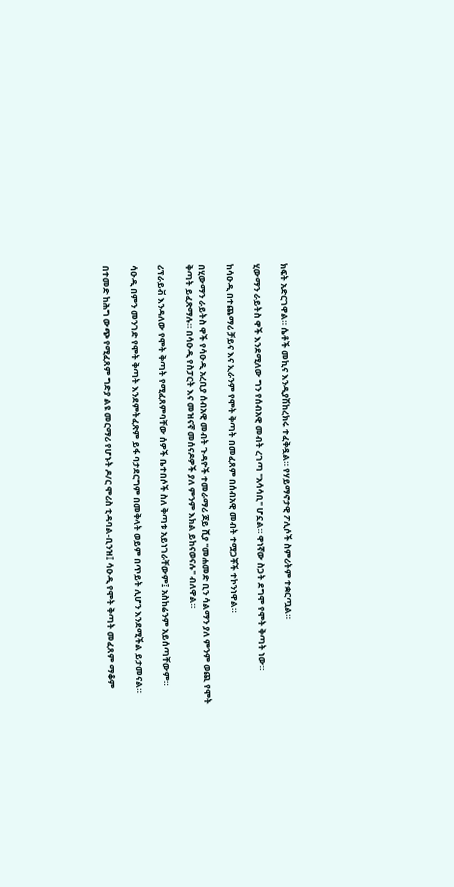ክፍት አድርገዋል። ሴቶች መኪና እንዲያሽከረክሩ ተፈቅዷል። የሃይማኖታዊ ፖሊሶች ስምሪትም ተቋርጧል።

ሂውማን ራይትስ ዋች እንደሚለው ግን የሰብአዊ መብት ረገጣ "አሳሳቢ" ሆኗል። ዋነኛው ስጋት ደግሞ የሞት ቅጣት ነው።

ከሳዑዲ በተጨማሪ ቻይና እና ኢራንም የሞት ቅጣት በመፈጸም በሰብአዊ መብት ተሟጋቾች ተኮንነዋል።

በሂውማን ራይትስ ዋች የሳዑዲ አረቢያ ሰብአዊ መብት ጉዳዮች ተመራማሪ ጆይ ሺያ "መሐመድ ቢን ሳልማን ያለ ምንም ወጪ የሞት ቅጣት ይፈጽማሉ። በሳዑዲ የስፓርት እና መዝናኛ መሰናዶዎች ያለ ምንም እክል ይከናወናሉ" ብለዋል።

ሪፕራይቭ እንዳለው የሞት ቅጣት የሚፈጸምባቸው ሰዎች ቤተበሶች ስለ ቅጣቱ አይነገራቸውም፤ አስከሬንም አይሰጣቸውም።

ሳዑዲ በምን መንገድ የሞት ቅጣት እንደምትፈጽም ይፋ ባታደርግም በመቅላት ወይም በጥይት ሊሆን እንደሚችል ይታመናል።

በተመድ ከሕግ ውጭ የሚፈጸም ግድያ ልዩ መርማሪ የሆኑት ዶ/ር ሞሪስ ቲዳባል-ቢንዝ፤ ሳዑዲ የሞት ቅጣት መፈጸም ማቆም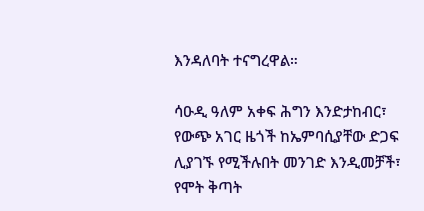እንዳለባት ተናግረዋል።

ሳዑዲ ዓለም አቀፍ ሕግን እንድታከብር፣ የውጭ አገር ዜጎች ከኤምባሲያቸው ድጋፍ ሊያገኙ የሚችሉበት መንገድ እንዲመቻች፣ የሞት ቅጣት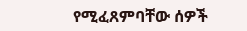የሚፈጸምባቸው ሰዎች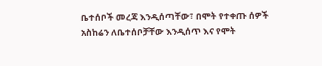ቤተሰቦች መረጃ እንዲሰጣቸው፣ በሞት የተቀጡ ሰዎች አስከሬን ለቤተሰቦቻቸው እንዲሰጥ እና የሞት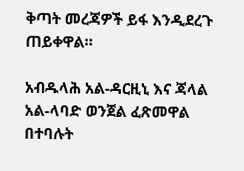ቅጣት መረጃዎች ይፋ እንዲደረጉ ጠይቀዋል።

አብዱላሕ አል-ዳርዚኒ እና ጃላል አል-ላባድ ወንጀል ፈጽመዋል በተባሉት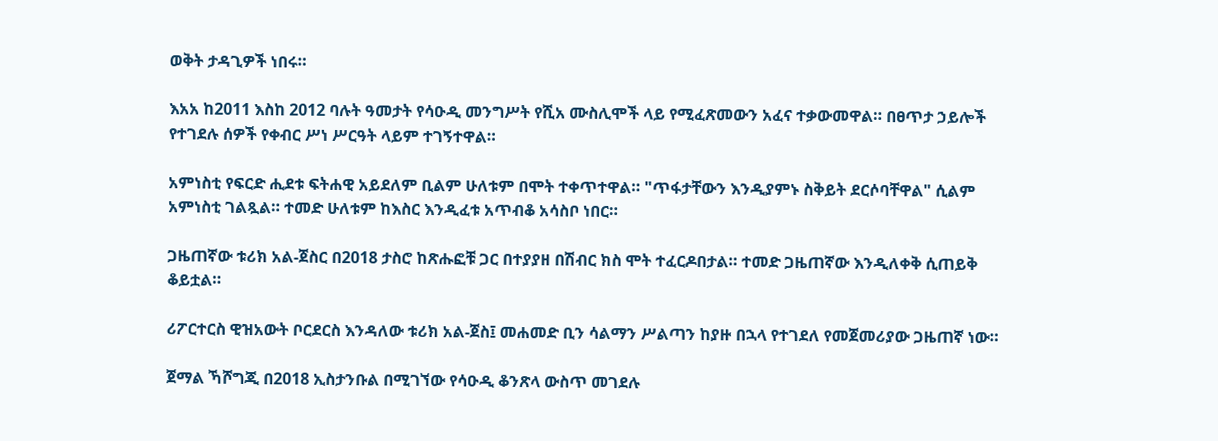ወቅት ታዳጊዎች ነበሩ።

እአአ ከ2011 እስከ 2012 ባሉት ዓመታት የሳዑዲ መንግሥት የሺአ ሙስሊሞች ላይ የሚፈጽመውን አፈና ተቃውመዋል። በፀጥታ ኃይሎች የተገደሉ ሰዎች የቀብር ሥነ ሥርዓት ላይም ተገኝተዋል።

አምነስቲ የፍርድ ሒደቱ ፍትሐዊ አይደለም ቢልም ሁለቱም በሞት ተቀጥተዋል። "ጥፋታቸውን እንዲያምኑ ስቅይት ደርሶባቸዋል" ሲልም አምነስቲ ገልጿል። ተመድ ሁለቱም ከእስር እንዲፈቱ አጥብቆ አሳስቦ ነበር።

ጋዜጠኛው ቱሪክ አል-ጀስር በ2018 ታስሮ ከጽሑፎቹ ጋር በተያያዘ በሽብር ክስ ሞት ተፈርዶበታል። ተመድ ጋዜጠኛው እንዲለቀቅ ሲጠይቅ ቆይቷል።

ሪፖርተርስ ዊዝአውት ቦርደርስ እንዳለው ቱሪክ አል-ጀስ፤ መሐመድ ቢን ሳልማን ሥልጣን ከያዙ በኋላ የተገደለ የመጀመሪያው ጋዜጠኛ ነው።

ጀማል ኻሾግጂ በ2018 ኢስታንቡል በሚገኘው የሳዑዲ ቆንጽላ ውስጥ መገደሉ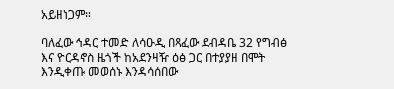አይዘነጋም።

ባለፈው ኅዳር ተመድ ለሳዑዲ በጻፈው ደብዳቤ 32 የግብፅ እና ዮርዳኖስ ዜጎች ከአደንዛዥ ዕፅ ጋር በተያያዘ በሞት እንዲቀጡ መወሰኑ እንዳሳሰበው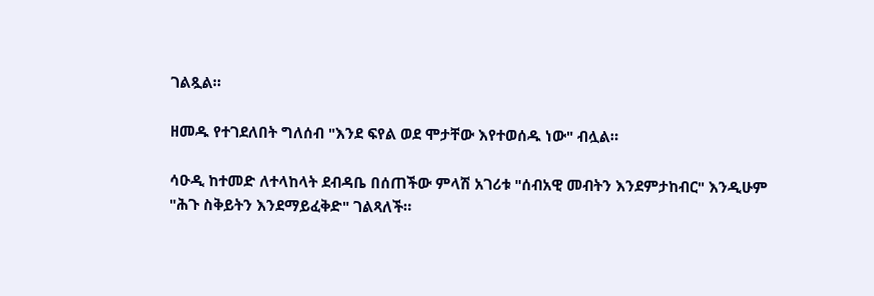ገልጿል።

ዘመዱ የተገደለበት ግለሰብ "እንደ ፍየል ወደ ሞታቸው እየተወሰዱ ነው" ብሏል።

ሳዑዲ ከተመድ ለተላከላት ደብዳቤ በሰጠችው ምላሽ አገሪቱ "ሰብአዊ መብትን እንደምታከብር" እንዲሁም "ሕጉ ስቅይትን እንደማይፈቅድ" ገልጻለች።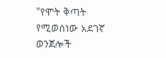"የሞት ቅጣት የሚወሰነው አደገኛ ወንጀሎች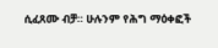ሲፈጸሙ ብቻ። ሁሉንም የሕግ ማዕቀፎች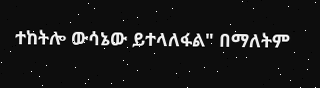ተከትሎ ውሳኔው ይተላለፋል" በማለትም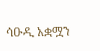ሳዑዲ አቋሟን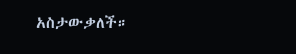አስታውቃለች።